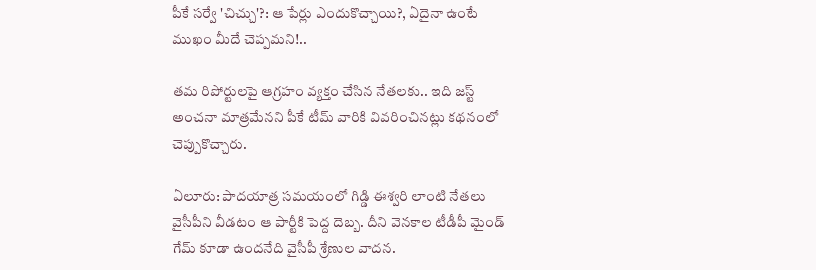పీకే సర్వే 'చిచ్చు'?: ఆ పేర్లు ఎందుకొచ్చాయి?, ఏదైనా ఉంటే ముఖం మీదే చెప్పమని!..

తమ రిపోర్టులపై ఆగ్రహం వ్యక్తం చేసిన నేతలకు.. ఇది జస్ట్ అంచనా మాత్రమేనని పీకే టీమ్ వారికి వివరించినట్లు కథనంలో చెప్పుకొచ్చారు.

ఏలూరు: పాదయాత్ర సమయంలో గిడ్డి ఈశ్వరి లాంటి నేతలు వైసీపీని వీడటం ఆ పార్టీకి పెద్ద దెబ్బ. దీని వెనకాల టీడీపీ మైండ్ గేమ్ కూడా ఉందనేది వైసీపీ శ్రేణుల వాదన.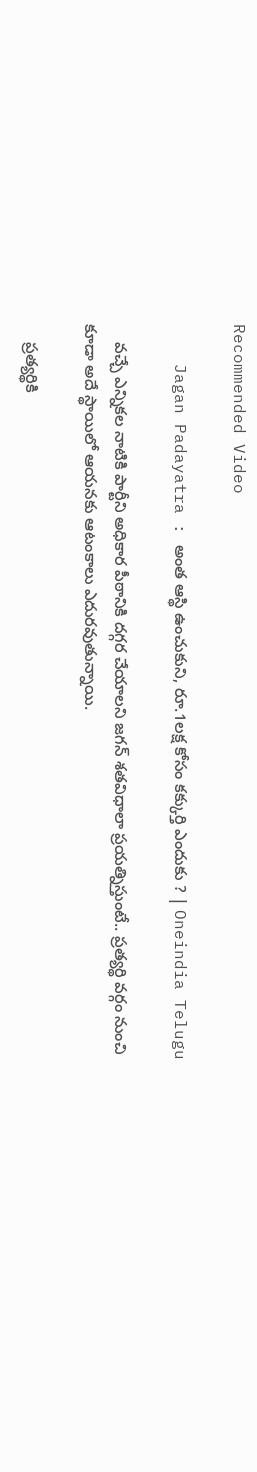Recommended Video

    Jagan Padayatra : అంత ఆస్థి ఉంచుకుని, రూ.1లక్ష కోసం కక్కుర్తి ఎందుకు ? | Oneindia Telugu

    వచ్చే ఎన్నికల నాటికి పార్టీని అధికార పీఠానికి దగ్గర చేయాలని జగన్ శతవిధాలా ప్రయత్నిస్తుంటే.. ప్రత్యర్థి వర్గం నుంచి కూడా అదే స్థాయిలో ఆయనకు ఆటంకాలు ఎదురవుతున్నాయి.

    ప్రత్యర్థికి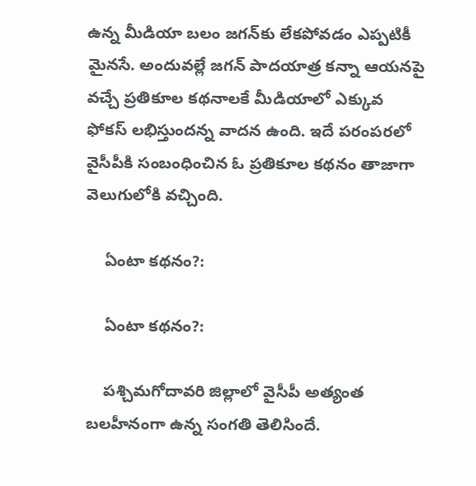ఉన్న మీడియా బలం జగన్‌కు లేకపోవడం ఎప్పటికీ మైనసే. అందువల్లే జగన్ పాదయాత్ర కన్నా ఆయనపై వచ్చే ప్రతికూల కథనాలకే మీడియాలో ఎక్కువ ఫోకస్ లభిస్తుందన్న వాదన ఉంది. ఇదే పరంపరలో వైసీపీకి సంబంధించిన ఓ ప్రతికూల కథనం తాజాగా వెలుగులోకి వచ్చింది.

    ఏంటా కథనం?:

    ఏంటా కథనం?:

    పశ్చిమగోదావరి జిల్లాలో వైసీపీ అత్యంత బలహీనంగా ఉన్న సంగతి తెలిసిందే.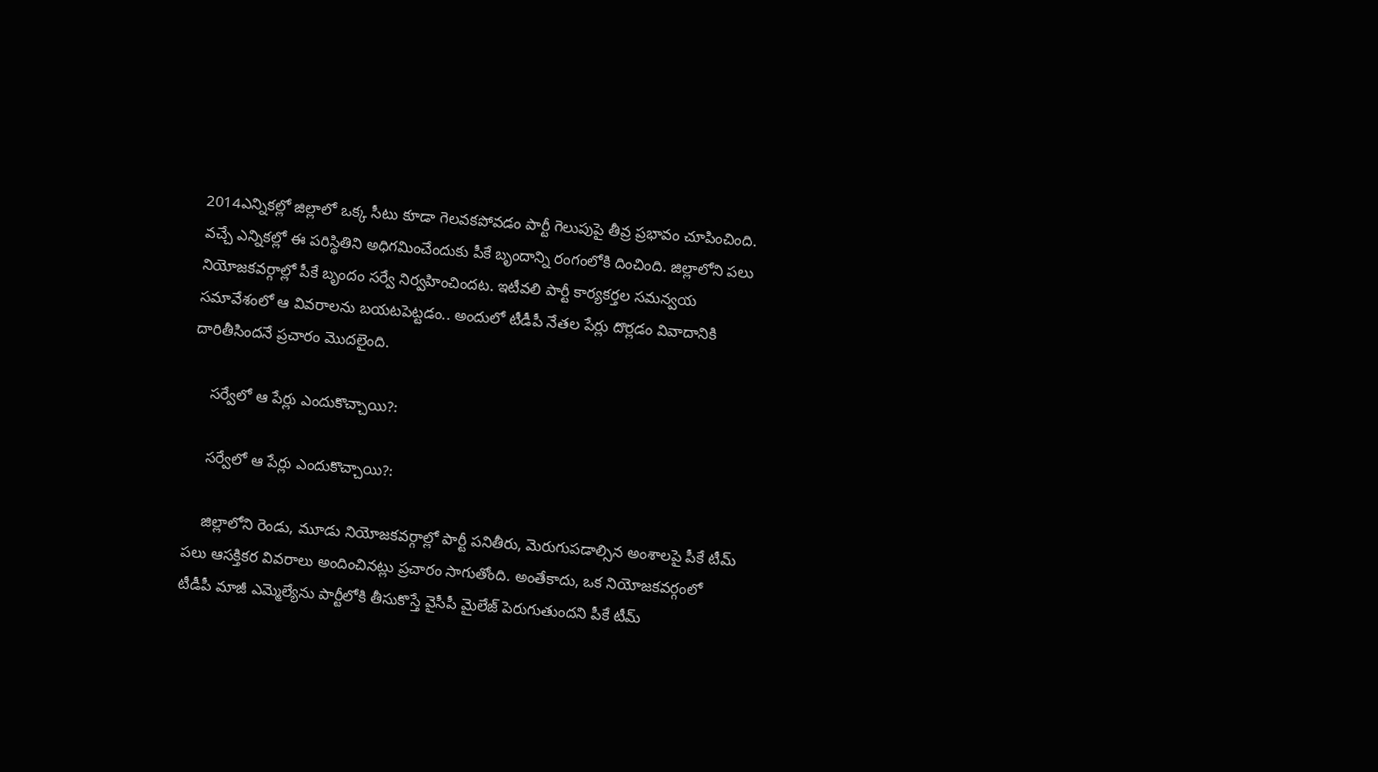2014ఎన్నికల్లో జిల్లాలో ఒక్క సీటు కూడా గెలవకపోవడం పార్టీ గెలుపుపై తీవ్ర ప్రభావం చూపించింది. వచ్చే ఎన్నికల్లో ఈ పరిస్థితిని అధిగమించేందుకు పీకే బృందాన్ని రంగంలోకి దించింది. జిల్లాలోని పలు నియోజకవర్గాల్లో పీకే బృందం సర్వే నిర్వహించిందట. ఇటీవలి పార్టీ కార్యకర్తల సమన్వయ సమావేశంలో ఆ వివరాలను బయటపెట్టడం.. అందులో టీడీపీ నేతల పేర్లు దొర్లడం వివాదానికి దారితీసిందనే ప్రచారం మొదలైంది.

    సర్వేలో ఆ పేర్లు ఎందుకొచ్చాయి?:

    సర్వేలో ఆ పేర్లు ఎందుకొచ్చాయి?:

    జిల్లాలోని రెండు, మూడు నియోజకవర్గాల్లో పార్టీ పనితీరు, మెరుగుపడాల్సిన అంశాలపై పీకే టీమ్ పలు ఆసక్తికర వివరాలు అందించినట్లు ప్రచారం సాగుతోంది. అంతేకాదు, ఒక నియోజకవర్గంలో టీడీపీ మాజీ ఎమ్మెల్యేను పార్టీలోకి తీసుకొస్తే వైసీపీ మైలేజ్ పెరుగుతుందని పీకే టీమ్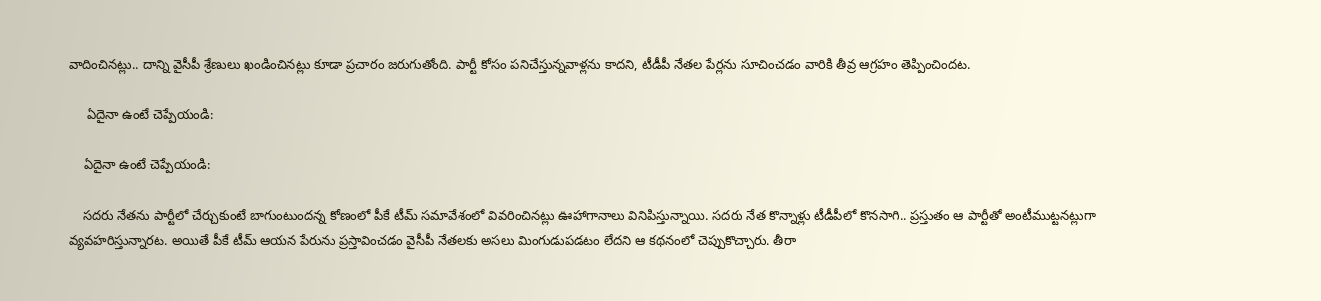వాదించినట్లు.. దాన్ని వైసీపీ శ్రేణులు ఖండించినట్లు కూడా ప్రచారం జరుగుతోంది. పార్టీ కోసం పనిచేస్తున్నవాళ్లను కాదని, టీడీపీ నేతల పేర్లను సూచించడం వారికి తీవ్ర ఆగ్రహం తెప్పించిందట.

     ఏదైనా ఉంటే చెప్పేయండి:

    ఏదైనా ఉంటే చెప్పేయండి:

    సదరు నేతను పార్టీలో చేర్చుకుంటే బాగుంటుందన్న కోణంలో పీకే టీమ్ సమావేశంలో వివరించినట్లు ఊహాగానాలు వినిపిస్తున్నాయి. సదరు నేత కొన్నాళ్లు టీడీపీలో కొనసాగి.. ప్రస్తుతం ఆ పార్టీతో అంటీముట్టనట్లుగా వ్యవహరిస్తున్నారట. అయితే పీకే టీమ్ ఆయన పేరును ప్రస్తావించడం వైసీపీ నేతలకు అసలు మింగుడుపడటం లేదని ఆ కథనంలో చెప్పుకొచ్చారు. తీరా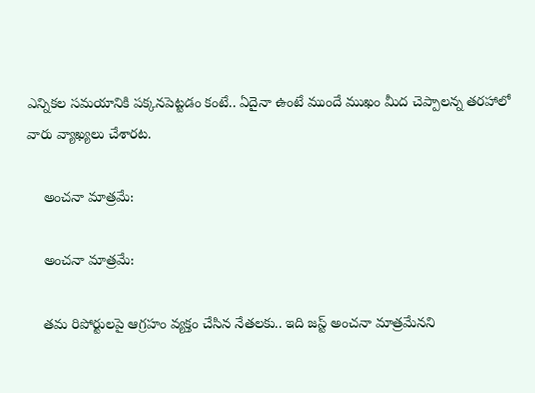ఎన్నికల సమయానికి పక్కనపెట్టడం కంటే.. ఏదైనా ఉంటే ముందే ముఖం మీద చెప్పాలన్న తరహాలో వారు వ్యాఖ్యలు చేశారట.

    అంచనా మాత్రమే:

    అంచనా మాత్రమే:

    తమ రిపోర్టులపై ఆగ్రహం వ్యక్తం చేసిన నేతలకు.. ఇది జస్ట్ అంచనా మాత్రమేనని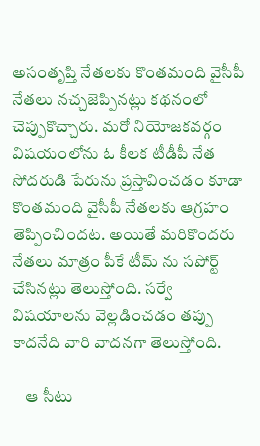అసంతృప్తి నేతలకు కొంతమంది వైసీపీ నేతలు నచ్చజెప్పినట్లు కథనంలో చెప్పుకొచ్చారు. మరో నియోజకవర్గం విషయంలోను ఓ కీలక టీడీపీ నేత సోదరుడి పేరును ప్రస్తావించడం కూడా కొంతమంది వైసీపీ నేతలకు ఆగ్రహం తెప్పించిందట. అయితే మరికొందరు నేతలు మాత్రం పీకే టీమ్ ను సపోర్ట్ చేసినట్లు తెలుస్తోంది. సర్వే విషయాలను వెల్లడించడం తప్పు కాదనేది వారి వాదనగా తెలుస్తోంది.

    ఆ సీటు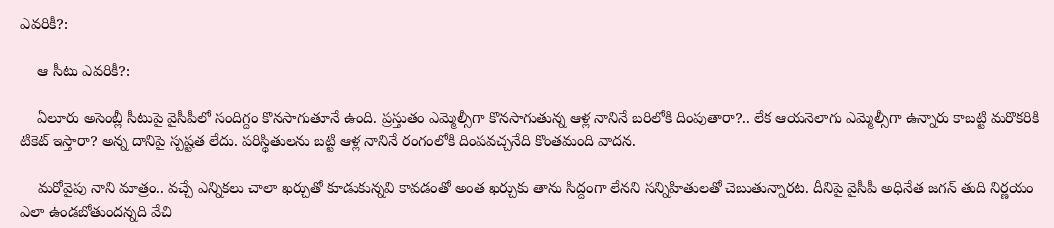ఎవరికీ?:

    ఆ సీటు ఎవరికీ?:

    ఏలూరు అసెంబ్లీ సీటుపై వైసీపీలో సందిగ్దం కొనసాగుతూనే ఉంది. ప్రస్తుతం ఎమ్మెల్సీగా కొనసాగుతున్న ఆళ్ల నానినే బరిలోకి దింపుతారా?.. లేక ఆయనెలాగు ఎమ్మెల్సీగా ఉన్నారు కాబట్టి మరొకరికి టికెట్ ఇస్తారా? అన్న దానిపై స్పష్టత లేదు. పరిస్థితులను బట్టి ఆళ్ల నానినే రంగంలోకి దింపవచ్చనేది కొంతమంది వాదన.

    మరోవైపు నాని మాత్రం.. వచ్చే ఎన్నికలు చాలా ఖర్చుతో కూడుకున్నవి కావడంతో అంత ఖర్చుకు తాను సిద్దంగా లేనని సన్నిహితులతో చెబుతున్నారట. దీనిపై వైసీపీ అధినేత జగన్ తుది నిర్ణయం ఎలా ఉండబోతుందన్నది వేచి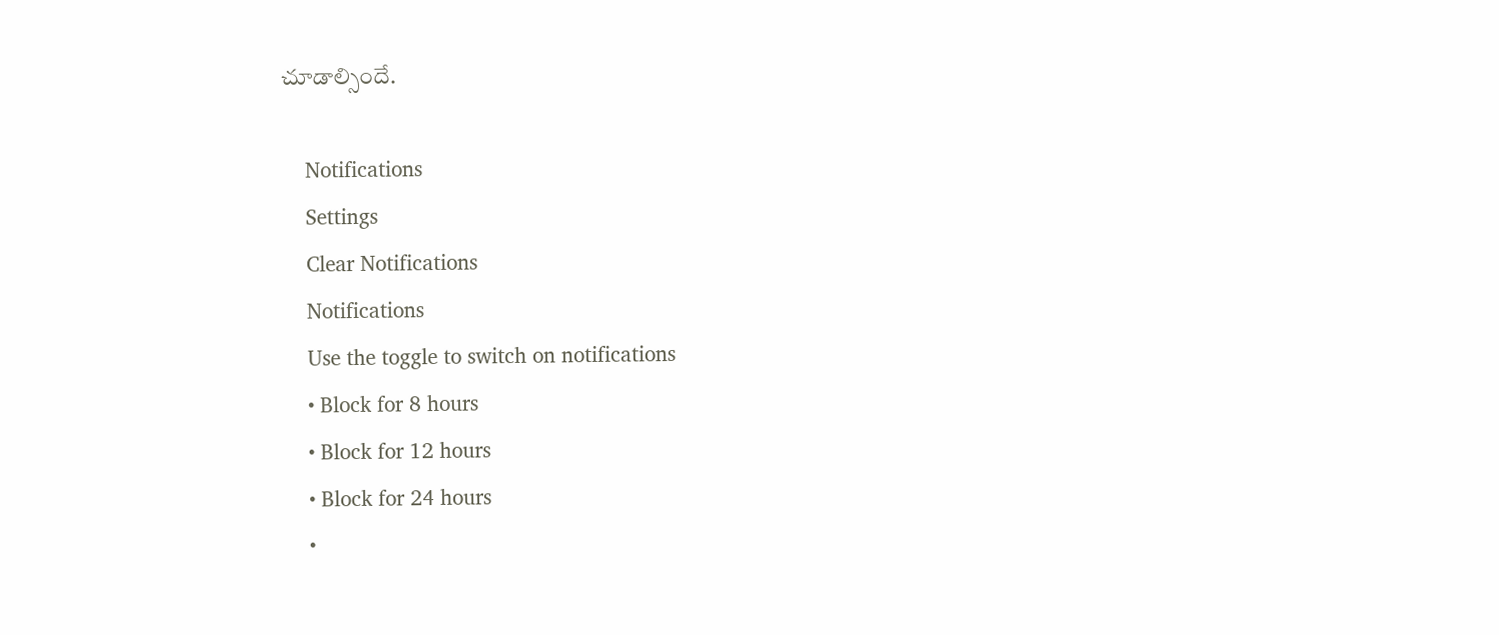చూడాల్సిందే.

    Notifications
    Settings
    Clear Notifications
    Notifications
    Use the toggle to switch on notifications
    • Block for 8 hours
    • Block for 12 hours
    • Block for 24 hours
    •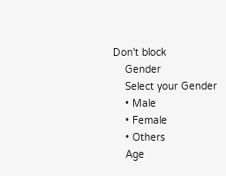Don't block
    Gender
    Select your Gender
    • Male
    • Female
    • Others
    Age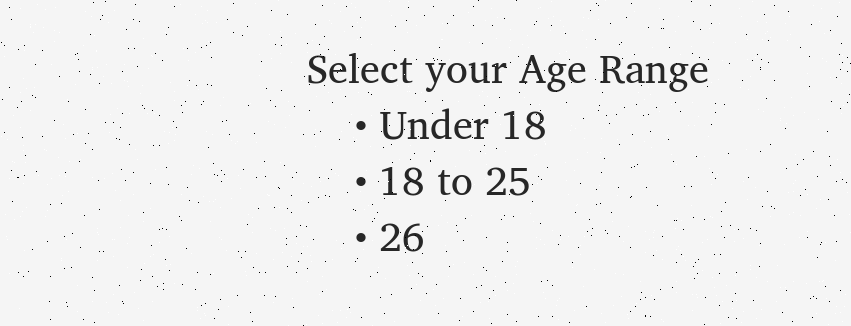Select your Age Range
    • Under 18
    • 18 to 25
    • 26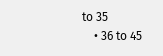to 35
    • 36 to 45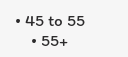• 45 to 55
    • 55+